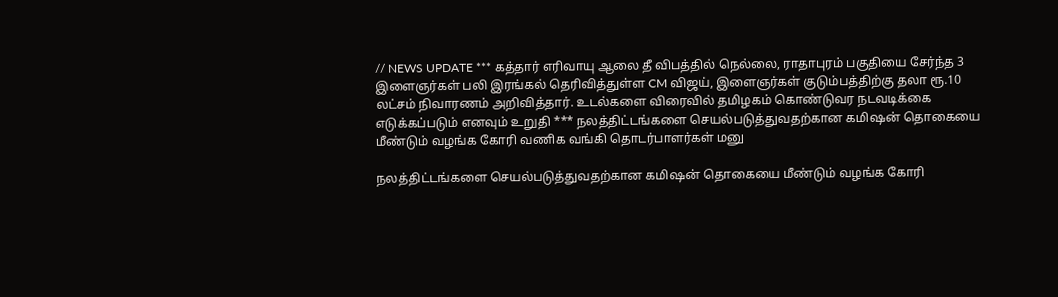// NEWS UPDATE *** கத்தார் எரிவாயு ஆலை தீ விபத்தில் நெல்லை, ராதாபுரம் பகுதியை சேர்ந்த 3 இளைஞர்கள் பலி இரங்கல் தெரிவித்துள்ள CM விஜய், இளைஞர்கள் குடும்பத்திற்கு தலா ரூ.10 லட்சம் நிவாரணம் அறிவித்தார். உடல்களை விரைவில் தமிழகம் கொண்டுவர நடவடிக்கை எடுக்கப்படும் எனவும் உறுதி *** நலத்திட்டங்களை செயல்படுத்துவதற்கான கமிஷன் தொகையை மீண்டும் வழங்க கோரி வணிக வங்கி தொடர்பாளர்கள் மனு

நலத்திட்டங்களை செயல்படுத்துவதற்கான கமிஷன் தொகையை மீண்டும் வழங்க கோரி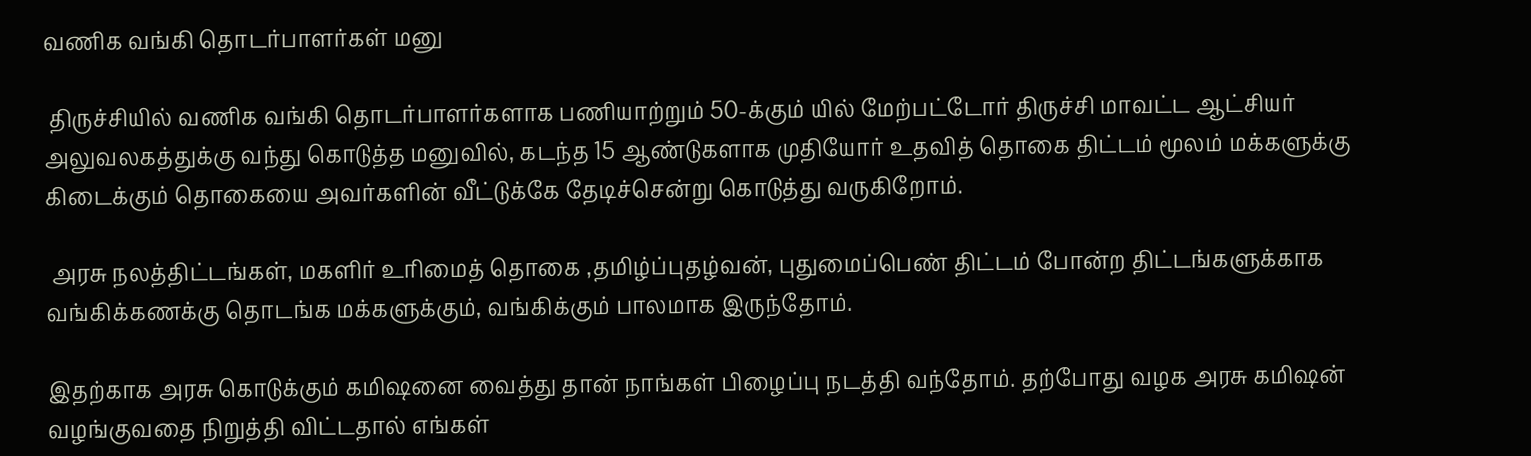வணிக வங்கி தொடர்பாளர்கள் மனு

 திருச்சியில் வணிக வங்கி தொடர்பாளர்களாக பணியாற்றும் 50-க்கும் யில் மேற்பட்டோர் திருச்சி மாவட்ட ஆட்சியர் அலுவலகத்துக்கு வந்து கொடுத்த மனுவில், கடந்த 15 ஆண்டுகளாக முதியோர் உதவித் தொகை திட்டம் மூலம் மக்களுக்கு கிடைக்கும் தொகையை அவர்களின் வீட்டுக்கே தேடிச்சென்று கொடுத்து வருகிறோம்.

 அரசு நலத்திட்டங்கள், மகளிர் உரிமைத் தொகை ,தமிழ்ப்புதழ்வன், புதுமைப்பெண் திட்டம் போன்ற திட்டங்களுக்காக வங்கிக்கணக்கு தொடங்க மக்களுக்கும், வங்கிக்கும் பாலமாக இருந்தோம்.

இதற்காக அரசு கொடுக்கும் கமிஷனை வைத்து தான் நாங்கள் பிழைப்பு நடத்தி வந்தோம். தற்போது வழக அரசு கமிஷன் வழங்குவதை நிறுத்தி விட்டதால் எங்கள்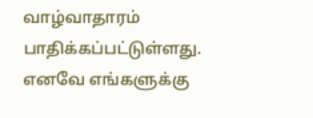வாழ்வாதாரம் பாதிக்கப்பட்டுள்ளது. எனவே எங்களுக்கு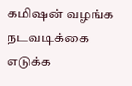கமிஷன் வழங்க நடவடிக்கை எடுக்க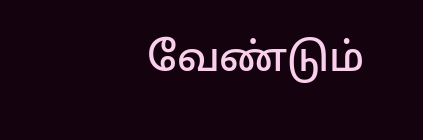வேண்டும்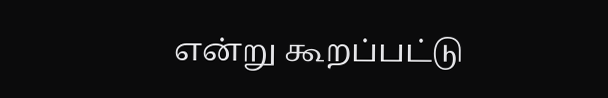என்று கூறப்பட்டு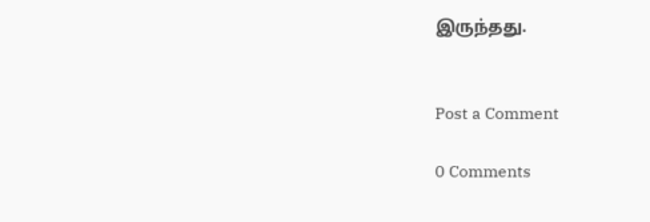இருந்தது.


Post a Comment

0 Comments